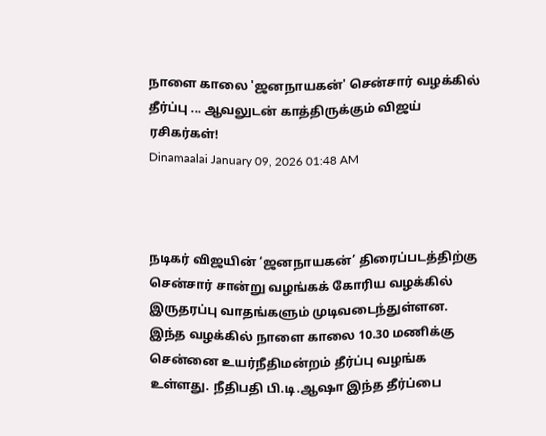நாளை காலை 'ஜனநாயகன்' சென்சார் வழக்கில் தீர்ப்பு ... ஆவலுடன் காத்திருக்கும் விஜய் ரசிகர்கள்!
Dinamaalai January 09, 2026 01:48 AM



நடிகர் விஜயின் ‘ஜனநாயகன்’ திரைப்படத்திற்கு சென்சார் சான்று வழங்கக் கோரிய வழக்கில் இருதரப்பு வாதங்களும் முடிவடைந்துள்ளன. இந்த வழக்கில் நாளை காலை 10.30 மணிக்கு சென்னை உயர்நீதிமன்றம் தீர்ப்பு வழங்க உள்ளது. நீதிபதி பி.டி.ஆஷா இந்த தீர்ப்பை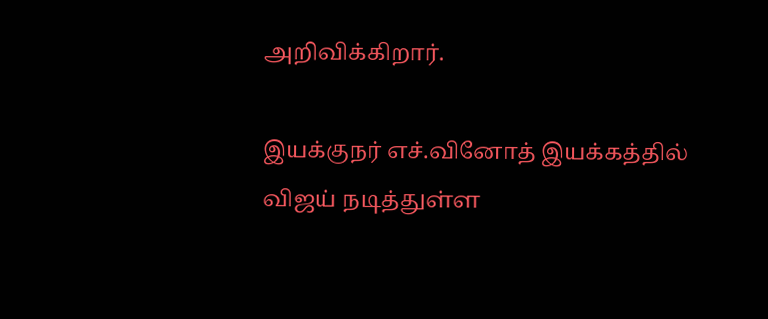அறிவிக்கிறார்.

இயக்குநர் எச்.வினோத் இயக்கத்தில் விஜய் நடித்துள்ள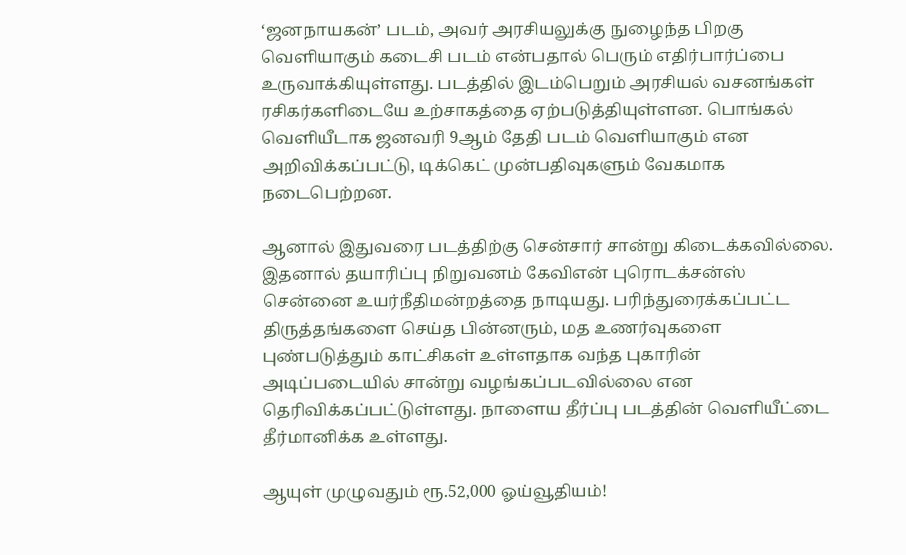‘ஜனநாயகன்’ படம், அவர் அரசியலுக்கு நுழைந்த பிறகு வெளியாகும் கடைசி படம் என்பதால் பெரும் எதிர்பார்ப்பை உருவாக்கியுள்ளது. படத்தில் இடம்பெறும் அரசியல் வசனங்கள் ரசிகர்களிடையே உற்சாகத்தை ஏற்படுத்தியுள்ளன. பொங்கல் வெளியீடாக ஜனவரி 9ஆம் தேதி படம் வெளியாகும் என அறிவிக்கப்பட்டு, டிக்கெட் முன்பதிவுகளும் வேகமாக நடைபெற்றன.

ஆனால் இதுவரை படத்திற்கு சென்சார் சான்று கிடைக்கவில்லை. இதனால் தயாரிப்பு நிறுவனம் கேவிஎன் புரொடக்சன்ஸ் சென்னை உயர்நீதிமன்றத்தை நாடியது. பரிந்துரைக்கப்பட்ட திருத்தங்களை செய்த பின்னரும், மத உணர்வுகளை புண்படுத்தும் காட்சிகள் உள்ளதாக வந்த புகாரின் அடிப்படையில் சான்று வழங்கப்படவில்லை என தெரிவிக்கப்பட்டுள்ளது. நாளைய தீர்ப்பு படத்தின் வெளியீட்டை தீர்மானிக்க உள்ளது.

ஆயுள் முழுவதும் ரூ.52,000 ஓய்வூதியம்!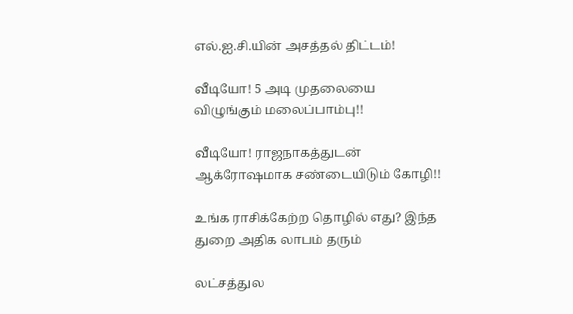எல்.ஐ.சி.யின் அசத்தல் திட்டம்!

வீடியோ! 5 அடி முதலையை விழுங்கும் மலைப்பாம்பு!!

வீடியோ! ராஜநாகத்துடன் ஆக்ரோஷமாக சண்டையிடும் கோழி!!

உங்க ராசிக்கேற்ற தொழில் எது? இந்த துறை அதிக லாபம் தரும்

லட்சத்துல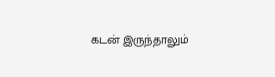கடன் இருந்தாலும்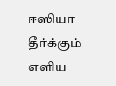ஈஸியா தீர்க்கும் எளிய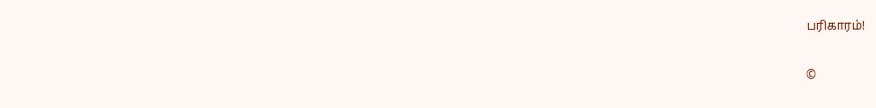பரிகாரம்!

©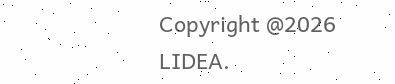Copyright @2026 LIDEA.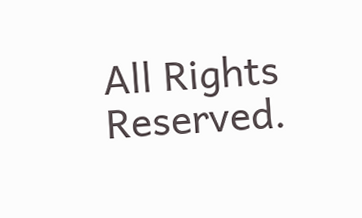All Rights Reserved.